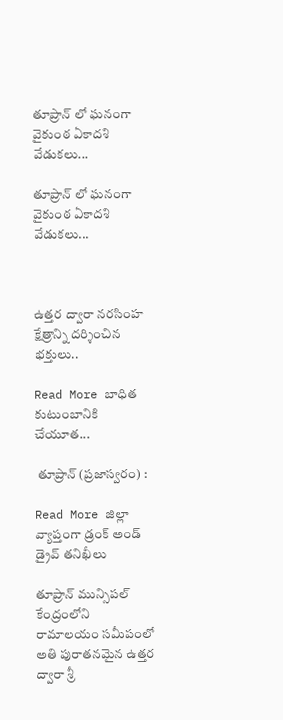తూప్రాన్ లో ఘనంగా వైకుంఠ ఏకాదశి వేడుకలు...

తూప్రాన్ లో ఘనంగా వైకుంఠ ఏకాదశి వేడుకలు...



ఉత్తర ద్వారా నరసింహ క్షేత్రాన్ని దర్శించిన భక్తులు..

Read More బాధిత కుటుంబానికి చేయూత...

 తూప్రాన్ (ప్రజాస్వరం) :

Read More జిల్లా వ్యాప్తంగా డ్రంక్ అండ్ డ్రైవ్ తనిఖీలు

తూప్రాన్ మున్సిపల్ కేంద్రంలోని రామాలయం సమీపంలో అతి పురాతనమైన ఉత్తర ద్వారా శ్రీ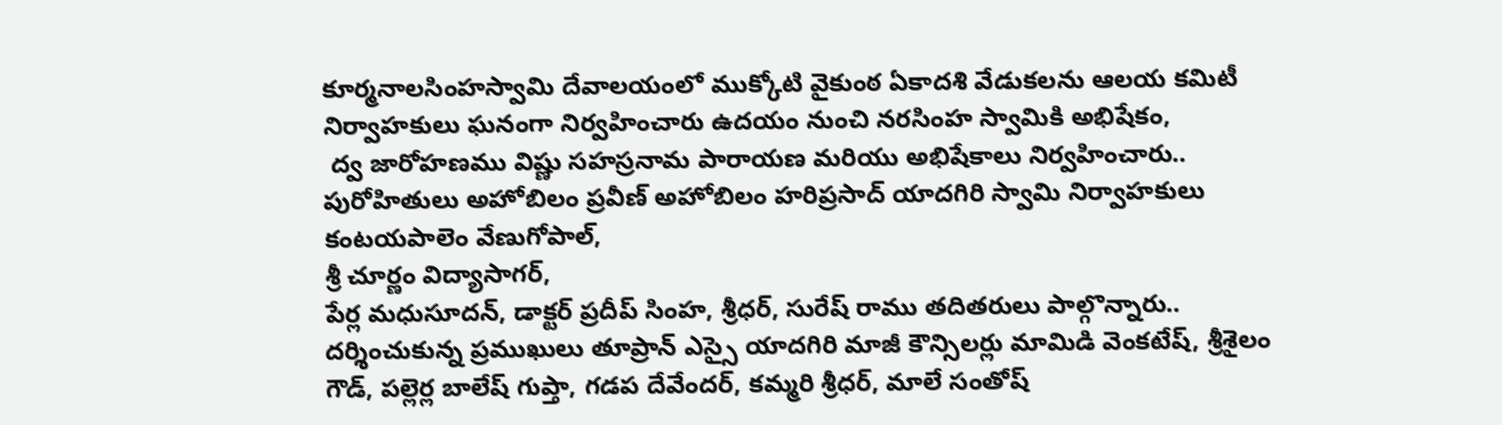కూర్మనాలసింహస్వామి దేవాలయంలో ముక్కోటి వైకుంఠ ఏకాదశి వేడుకలను ఆలయ కమిటీ నిర్వాహకులు ఘనంగా నిర్వహించారు ఉదయం నుంచి నరసింహ స్వామికి అభిషేకం,
 ద్వ జారోహణము విష్ణు సహస్రనామ పారాయణ మరియు అభిషేకాలు నిర్వహించారు.. పురోహితులు అహోబిలం ప్రవీణ్ అహోబిలం హరిప్రసాద్ యాదగిరి స్వామి నిర్వాహకులు కంటయపాలెం వేణుగోపాల్,
శ్రీ చూర్ణం విద్యాసాగర్,
పేర్ల మధుసూదన్, డాక్టర్ ప్రదీప్ సింహ, శ్రీధర్, సురేష్ రాము తదితరులు పాల్గొన్నారు..
దర్శించుకున్న ప్రముఖులు తూప్రాన్ ఎస్సై యాదగిరి మాజీ కౌన్సిలర్లు మామిడి వెంకటేష్, శ్రీశైలం గౌడ్, పల్లెర్ల బాలేష్ గుప్తా, గడప దేవేందర్, కమ్మరి శ్రీధర్, మాలే సంతోష్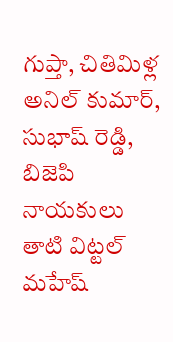గుప్తా, చితిమిళ్ల అనిల్ కుమార్, సుభాష్ రెడ్డి, బిజెపి నాయకులు తాటి విట్టల్ మహేష్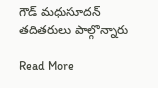గౌడ్ మధుసూదన్ తదితరులు పాల్గొన్నారు

Read More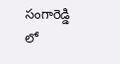సంగారెడ్డి లో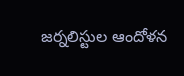జర్నలిస్టుల ఆందోళన